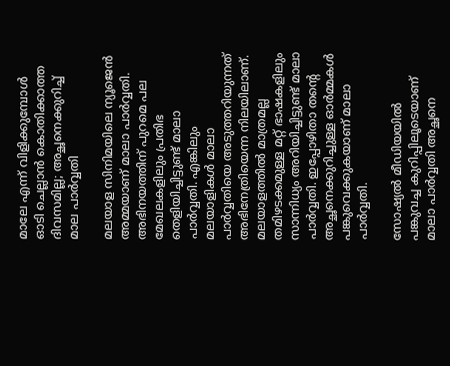മാലേ എന്ന് വിളിക്കുമ്പോള്‍ ഓടി ചെല്ലാന്‍ കൊതിക്കാത്ത ദിവസമില്ല; അച്ഛനെക്കുറിച്ച് മാല പാര്‍വ്വതി

മലയാള സിനിമയിലെ ന്യൂജെന്‍ അമ്മയാണ് മാലാ പാര്‍വ്വതി. അഭിനയത്തിന് പുറമെ പല മേഖലകളിലും പ്രതിഭ തെളിയിച്ചിട്ടുണ്ട് മാലാ പാര്‍വ്വതി. എങ്കിലും മലയാളികള്‍ മാലാ പാര്‍വ്വതിയെ അടുത്തറിയുന്നത് അഭിനേത്രിയെന്ന നിലയിലാണ്. മലയാളത്തില്‍ മാത്രമല്ല തമിഴടക്കമുള്ള മറ്റ് ഭാഷകളിലും സാന്നിധ്യം അറിയിച്ചിട്ടുണ്ട് മാലാ പാര്‍വ്വതി. ഇപ്പോഴിതാ തന്റെ അച്ഛനെക്കുറിച്ചുള്ള ഓര്‍മ്മകള്‍ പങ്കുവെക്കുകയാണ് മാലാ പാര്‍വ്വതി.

സോഷ്യല്‍ മീഡിയയില്‍ പങ്കുവച്ച കുറിപ്പിലൂടെയാണ് മാലാ പാര്‍വ്വതി അച്ഛനെ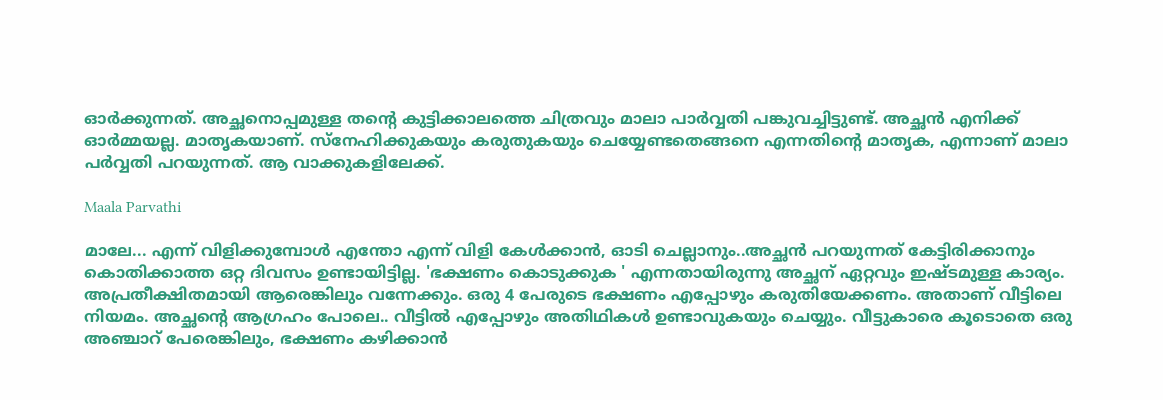ഓര്‍ക്കുന്നത്. അച്ഛനൊപ്പമുള്ള തന്റെ കുട്ടിക്കാലത്തെ ചിത്രവും മാലാ പാര്‍വ്വതി പങ്കുവച്ചിട്ടുണ്ട്. അച്ഛന്‍ എനിക്ക് ഓര്‍മ്മയല്ല. മാതൃകയാണ്. സ്‌നേഹിക്കുകയും കരുതുകയും ചെയ്യേണ്ടതെങ്ങനെ എന്നതിന്റെ മാതൃക, എന്നാണ് മാലാ പര്‍വ്വതി പറയുന്നത്. ആ വാക്കുകളിലേക്ക്.

Maala Parvathi

മാലേ... എന്ന് വിളിക്കുമ്പോള്‍ എന്തോ എന്ന് വിളി കേള്‍ക്കാന്‍, ഓടി ചെല്ലാനും..അച്ഛന്‍ പറയുന്നത് കേട്ടിരിക്കാനും കൊതിക്കാത്ത ഒറ്റ ദിവസം ഉണ്ടായിട്ടില്ല. 'ഭക്ഷണം കൊടുക്കുക ' എന്നതായിരുന്നു അച്ഛന് ഏറ്റവും ഇഷ്ടമുള്ള കാര്യം. അപ്രതീക്ഷിതമായി ആരെങ്കിലും വന്നേക്കും. ഒരു 4 പേരുടെ ഭക്ഷണം എപ്പോഴും കരുതിയേക്കണം. അതാണ് വീട്ടിലെ നിയമം. അച്ഛന്റെ ആഗ്രഹം പോലെ.. വീട്ടില്‍ എപ്പോഴും അതിഥികള്‍ ഉണ്ടാവുകയും ചെയ്യും. വീട്ടുകാരെ കൂടൊതെ ഒരു അഞ്ചാറ് പേരെങ്കിലും, ഭക്ഷണം കഴിക്കാന്‍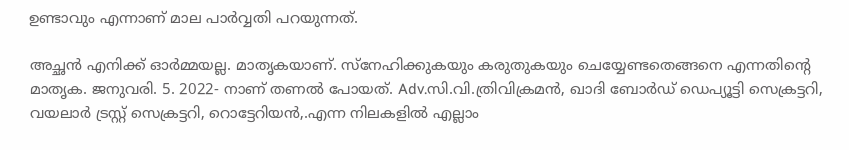ഉണ്ടാവും എന്നാണ് മാല പാർവ്വതി പറയുന്നത്.

അച്ഛന്‍ എനിക്ക് ഓര്‍മ്മയല്ല. മാതൃകയാണ്. സ്‌നേഹിക്കുകയും കരുതുകയും ചെയ്യേണ്ടതെങ്ങനെ എന്നതിന്റെ മാതൃക. ജനുവരി. 5. 2022- നാണ് തണല്‍ പോയത്. Adv.സി.വി.ത്രിവിക്രമന്‍, ഖാദി ബോര്‍ഡ് ഡെപ്യൂട്ടി സെക്രട്ടറി, വയലാര്‍ ട്രസ്റ്റ് സെക്രട്ടറി, റൊട്ടേറിയന്‍,.എന്ന നിലകളില്‍ എല്ലാം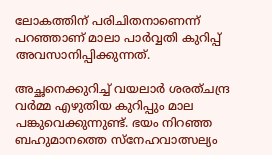ലോകത്തിന് പരിചിതനാണെന്ന് പറഞ്ഞാണ് മാലാ പാര്‍വ്വതി കുറിപ്പ് അവസാനിപ്പിക്കുന്നത്.

അച്ഛനെക്കുറിച്ച് വയലാർ ശരത്ചന്ദ്ര വർമ്മ എഴുതിയ കുറിപ്പും മാല പങ്കുവെക്കുന്നുണ്ട്. ഭയം നിറഞ്ഞ ബഹുമാനത്തെ സ്നേഹവാത്സല്യം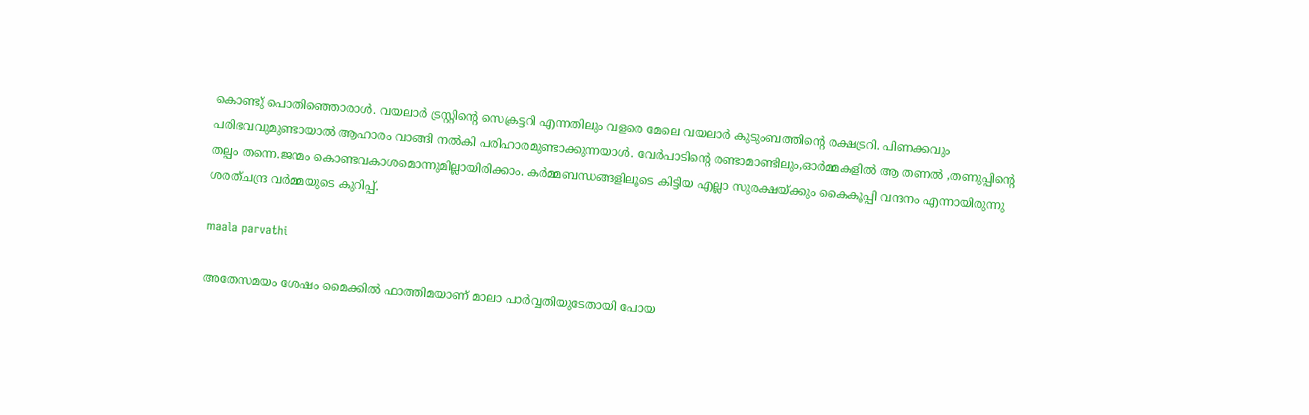കൊണ്ടു് പൊതിഞ്ഞൊരാൾ. വയലാർ ട്രസ്റ്റിൻ്റെ സെക്രട്ടറി എന്നതിലും വളരെ മേലെ വയലാർ കുടുംബത്തിൻ്റെ രക്ഷട്രറി. പിണക്കവും പരിഭവവുമുണ്ടായാൽ ആഹാരം വാങ്ങി നൽകി പരിഹാരമുണ്ടാക്കുന്നയാൾ. വേർപാടിൻ്റെ രണ്ടാമാണ്ടിലും,ഓർമ്മകളിൽ ആ തണൽ ,തണുപ്പിൻ്റെ തല്പം തന്നെ.ജന്മം കൊണ്ടവകാശമൊന്നുമില്ലായിരിക്കാം. കർമ്മബന്ധങ്ങളിലൂടെ കിട്ടിയ എല്ലാ സുരക്ഷയ്ക്കും കൈകൂപ്പി വന്ദനം എന്നായിരുന്നു ശരത്ചന്ദ്ര വർമ്മയുടെ കുറിപ്പ്.

maala parvathi

അതേസമയം ശേഷം മൈക്കില്‍ ഫാത്തിമയാണ് മാലാ പാര്‍വ്വതിയുടേതായി പോയ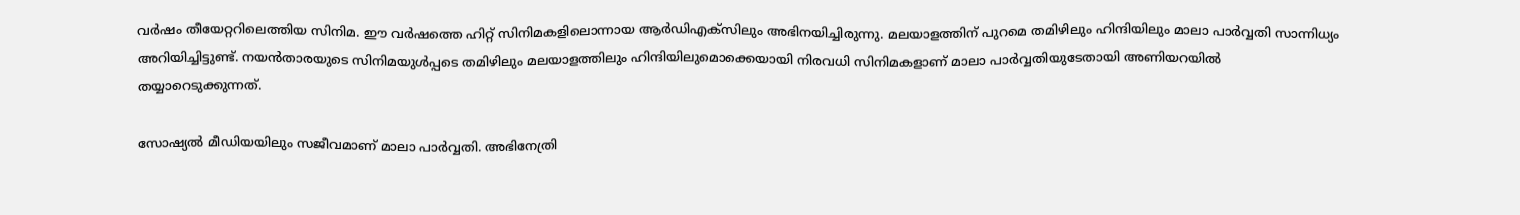വർഷം തീയേറ്ററിലെത്തിയ സിനിമ. ഈ വര്‍ഷത്തെ ഹിറ്റ് സിനിമകളിലൊന്നായ ആര്‍ഡിഎക്‌സിലും അഭിനയിച്ചിരുന്നു. മലയാളത്തിന് പുറമെ തമിഴിലും ഹിന്ദിയിലും മാലാ പാര്‍വ്വതി സാന്നിധ്യം അറിയിച്ചിട്ടുണ്ട്. നയന്‍താരയുടെ സിനിമയുള്‍പ്പടെ തമിഴിലും മലയാളത്തിലും ഹിന്ദിയിലുമൊക്കെയായി നിരവധി സിനിമകളാണ് മാലാ പാര്‍വ്വതിയുടേതായി അണിയറയില്‍ തയ്യാറെടുക്കുന്നത്.

സോഷ്യല്‍ മീഡിയയിലും സജീവമാണ് മാലാ പാർവ്വതി. അഭിനേത്രി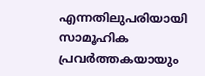എന്നതിലുപരിയായി സാമൂഹിക പ്രവർത്തകയായും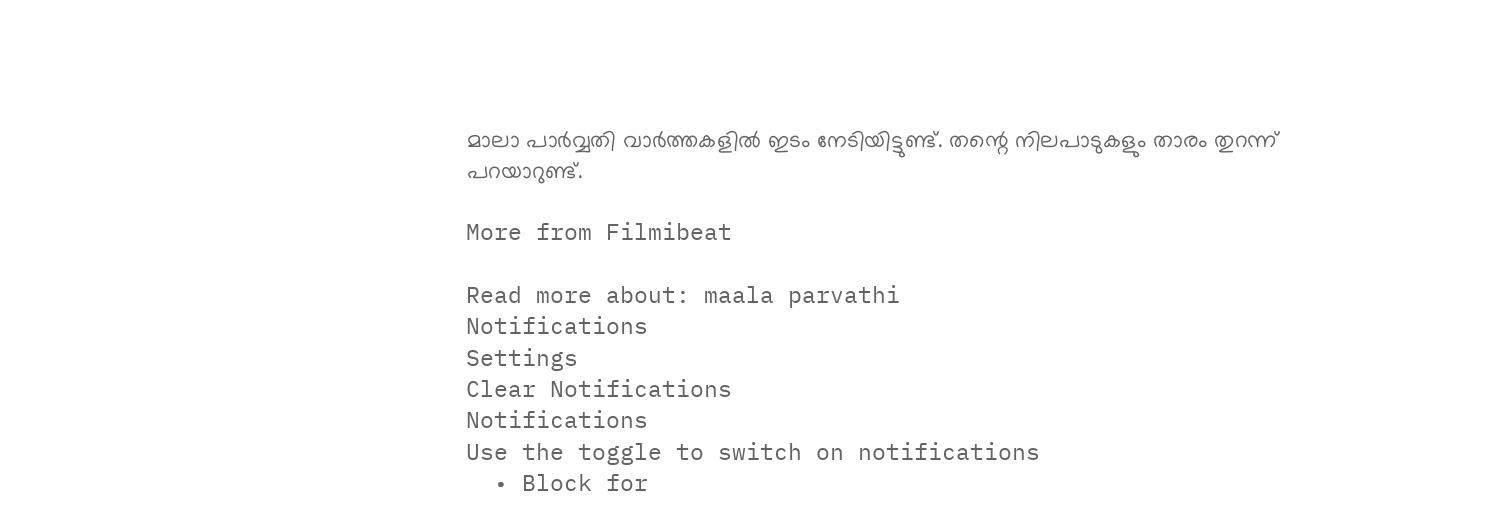മാലാ പാർവ്വതി വാർത്തകളില്‍ ഇടം നേടിയിട്ടുണ്ട്. തന്റെ നിലപാടുകളും താരം തുറന്ന് പറയാറുണ്ട്.

More from Filmibeat

Read more about: maala parvathi
Notifications
Settings
Clear Notifications
Notifications
Use the toggle to switch on notifications
  • Block for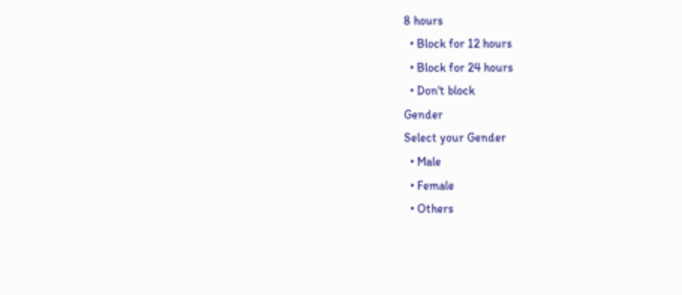8 hours
  • Block for 12 hours
  • Block for 24 hours
  • Don't block
Gender
Select your Gender
  • Male
  • Female
  • Others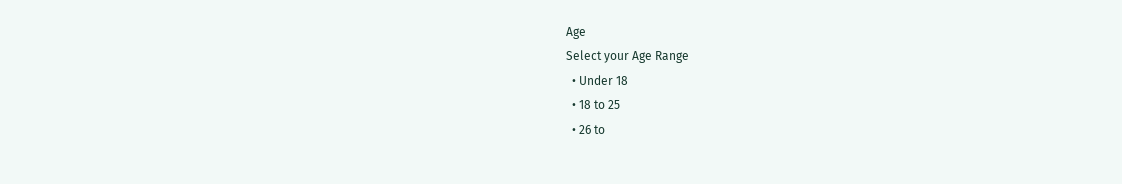Age
Select your Age Range
  • Under 18
  • 18 to 25
  • 26 to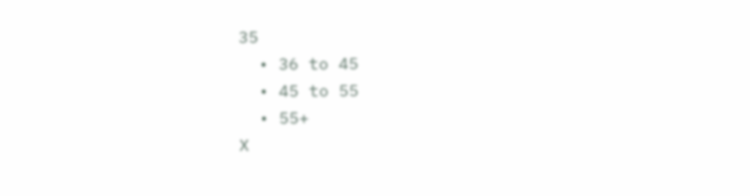35
  • 36 to 45
  • 45 to 55
  • 55+
X